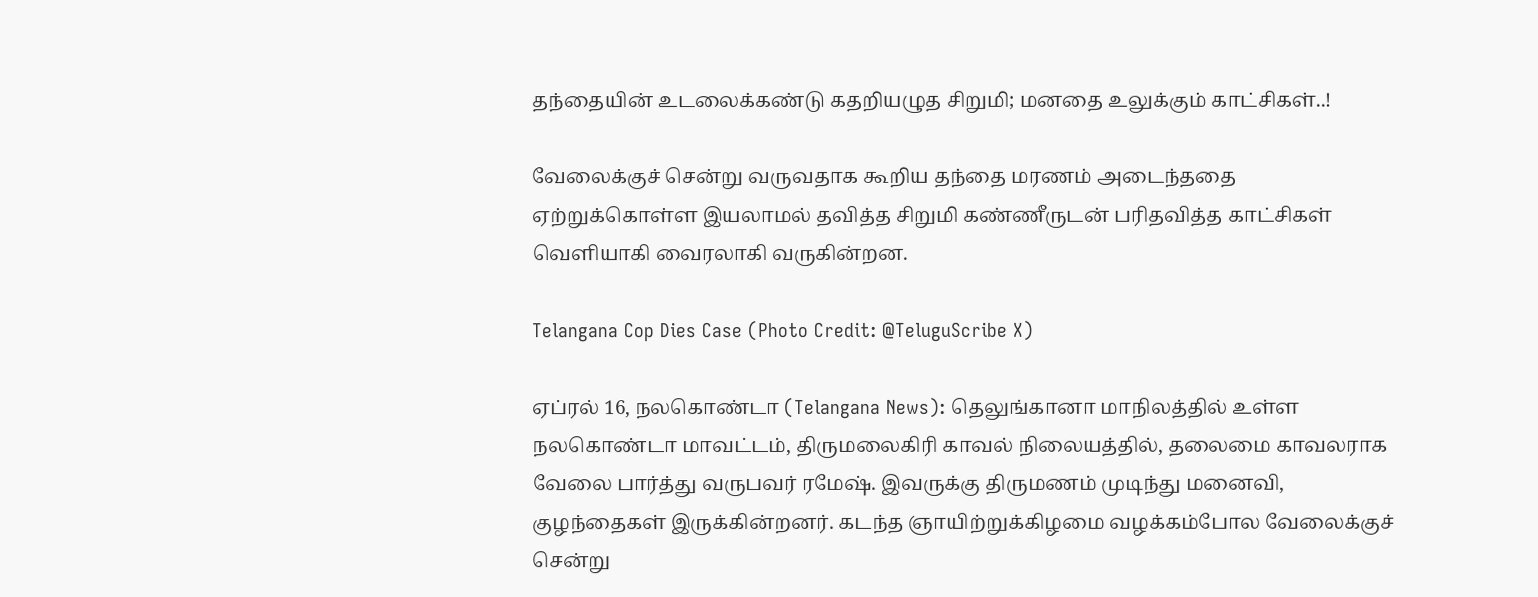தந்தையின் உடலைக்கண்டு கதறியழுத சிறுமி; மனதை உலுக்கும் காட்சிகள்..!

வேலைக்குச் சென்று வருவதாக கூறிய தந்தை மரணம் அடைந்ததை ஏற்றுக்கொள்ள இயலாமல் தவித்த சிறுமி கண்ணீருடன் பரிதவித்த காட்சிகள் வெளியாகி வைரலாகி வருகின்றன.

Telangana Cop Dies Case (Photo Credit: @TeluguScribe X)

ஏப்ரல் 16, நலகொண்டா (Telangana News): தெலுங்கானா மாநிலத்தில் உள்ள நலகொண்டா மாவட்டம், திருமலைகிரி காவல் நிலையத்தில், தலைமை காவலராக வேலை பார்த்து வருபவர் ரமேஷ். இவருக்கு திருமணம் முடிந்து மனைவி, குழந்தைகள் இருக்கின்றனர். கடந்த ஞாயிற்றுக்கிழமை வழக்கம்போல வேலைக்குச் சென்று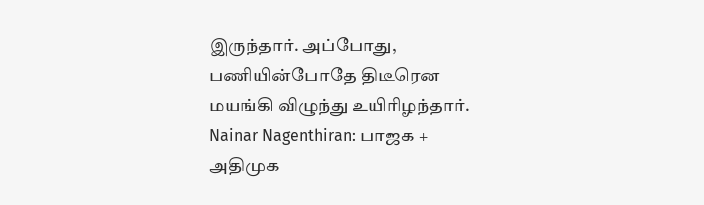இருந்தார். அப்போது, பணியின்போதே திடீரென மயங்கி விழுந்து உயிரிழந்தார். Nainar Nagenthiran: பாஜக + அதிமுக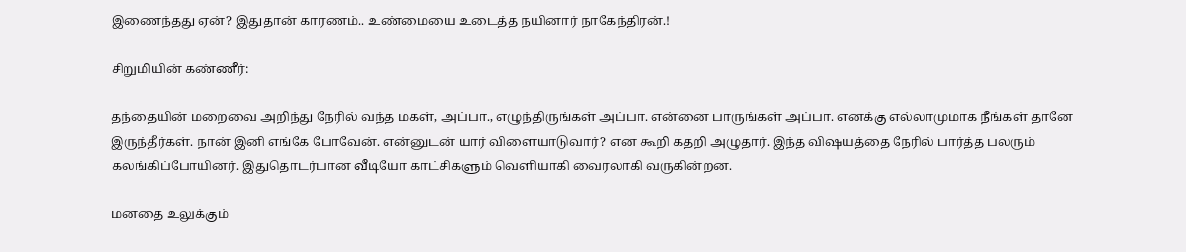இணைந்தது ஏன்? இதுதான் காரணம்.. உண்மையை உடைத்த நயினார் நாகேந்திரன்.!

சிறுமியின் கண்ணீர்:

தந்தையின் மறைவை அறிந்து நேரில் வந்த மகள், அப்பா., எழுந்திருங்கள் அப்பா. என்னை பாருங்கள் அப்பா. எனக்கு எல்லாமுமாக நீங்கள் தானே இருந்தீர்கள். நான் இனி எங்கே போவேன். என்னுடன் யார் விளையாடுவார்? என கூறி கதறி அழுதார். இந்த விஷயத்தை நேரில் பார்த்த பலரும் கலங்கிப்போயினர். இதுதொடர்பான வீடியோ காட்சிகளும் வெளியாகி வைரலாகி வருகின்றன.

மனதை உலுக்கும்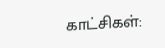காட்சிகள்: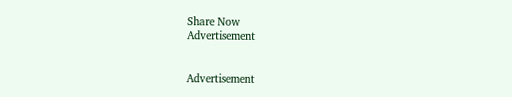Share Now
Advertisement


Advertisement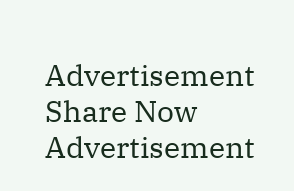Advertisement
Share Now
Advertisement